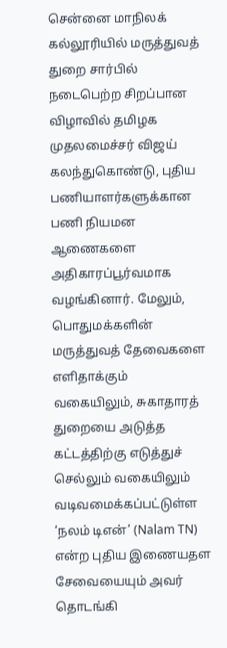சென்னை மாநிலக் கல்லூரியில் மருத்துவத் துறை சார்பில் நடைபெற்ற சிறப்பான விழாவில் தமிழக முதலமைச்சர் விஜய் கலந்துகொண்டு, புதிய பணியாளர்களுக்கான பணி நியமன ஆணைகளை அதிகாரப்பூர்வமாக வழங்கினார். மேலும், பொதுமக்களின் மருத்துவத் தேவைகளை எளிதாக்கும் வகையிலும், சுகாதாரத் துறையை அடுத்த கட்டத்திற்கு எடுத்துச் செல்லும் வகையிலும் வடிவமைக்கப்பட்டுள்ள ‘நலம் டிஎன்’ (Nalam TN) என்ற புதிய இணையதள சேவையையும் அவர் தொடங்கி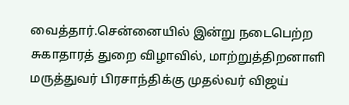வைத்தார்.சென்னையில் இன்று நடைபெற்ற சுகாதாரத் துறை விழாவில், மாற்றுத்திறனாளி மருத்துவர் பிரசாந்திக்கு முதல்வர் விஜய்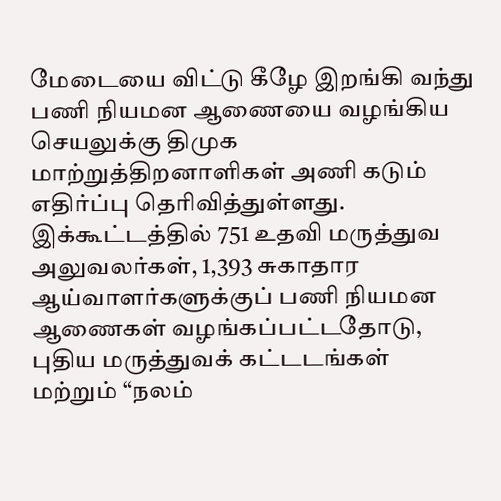மேடையை விட்டு கீழே இறங்கி வந்து பணி நியமன ஆணையை வழங்கிய செயலுக்கு திமுக மாற்றுத்திறனாளிகள் அணி கடும் எதிர்ப்பு தெரிவித்துள்ளது. இக்கூட்டத்தில் 751 உதவி மருத்துவ அலுவலர்கள், 1,393 சுகாதார ஆய்வாளர்களுக்குப் பணி நியமன ஆணைகள் வழங்கப்பட்டதோடு, புதிய மருத்துவக் கட்டடங்கள் மற்றும் “நலம்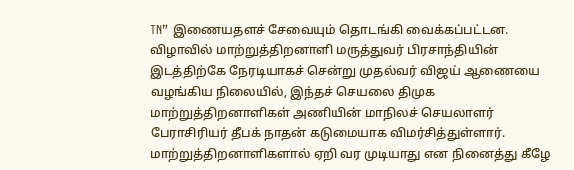TN” இணையதளச் சேவையும் தொடங்கி வைக்கப்பட்டன. விழாவில் மாற்றுத்திறனாளி மருத்துவர் பிரசாந்தியின் இடத்திற்கே நேரடியாகச் சென்று முதல்வர் விஜய் ஆணையை வழங்கிய நிலையில், இந்தச் செயலை திமுக மாற்றுத்திறனாளிகள் அணியின் மாநிலச் செயலாளர் பேராசிரியர் தீபக் நாதன் கடுமையாக விமர்சித்துள்ளார். மாற்றுத்திறனாளிகளால் ஏறி வர முடியாது என நினைத்து கீழே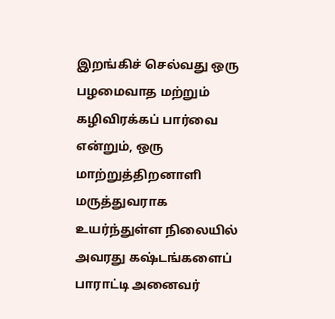இறங்கிச் செல்வது ஒரு பழமைவாத மற்றும் கழிவிரக்கப் பார்வை என்றும், ஒரு மாற்றுத்திறனாளி மருத்துவராக உயர்ந்துள்ள நிலையில் அவரது கஷ்டங்களைப் பாராட்டி அனைவர்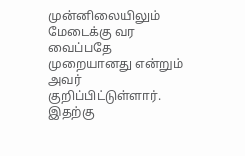முன்னிலையிலும் மேடைக்கு வர வைப்பதே முறையானது என்றும் அவர் குறிப்பிட்டுள்ளார். இதற்கு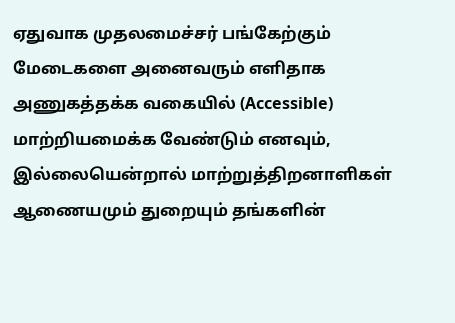ஏதுவாக முதலமைச்சர் பங்கேற்கும் மேடைகளை அனைவரும் எளிதாக அணுகத்தக்க வகையில் (Accessible) மாற்றியமைக்க வேண்டும் எனவும், இல்லையென்றால் மாற்றுத்திறனாளிகள் ஆணையமும் துறையும் தங்களின்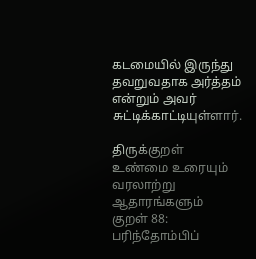கடமையில் இருந்து தவறுவதாக அர்த்தம் என்றும் அவர் சுட்டிக்காட்டியுள்ளார்.

திருக்குறள் உண்மை உரையும் வரலாற்று ஆதாரங்களும்
குறள் 88: பரிந்தோம்பிப்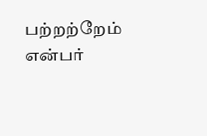பற்றற்றேம் என்பர்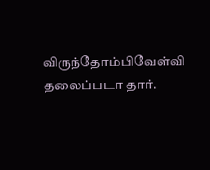விருந்தோம்பிவேள்வி தலைப்படா தார்.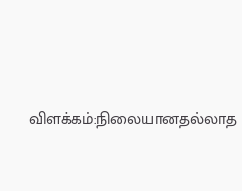விளக்கம்:நிலையானதல்லாத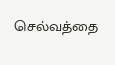செல்வத்தை